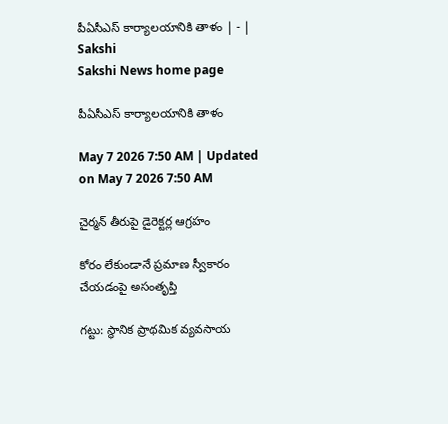పీఏసీఎస్‌ కార్యాలయానికి తాళం | - | Sakshi
Sakshi News home page

పీఏసీఎస్‌ కార్యాలయానికి తాళం

May 7 2026 7:50 AM | Updated on May 7 2026 7:50 AM

చైర్మన్‌ తీరుపై డైరెక్టర్ల ఆగ్రహం

కోరం లేకుండానే ప్రమాణ స్వీకారం చేయడంపై అసంతృప్తి

గట్టు: స్థానిక ప్రాథమిక వ్యవసాయ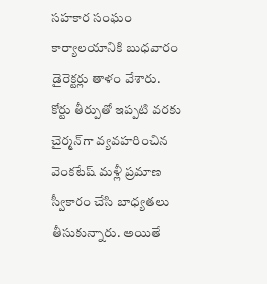సహకార సంఘం కార్యాలయానికి బుధవారం డైరెక్టర్లు తాళం వేశారు. కోర్టు తీర్పుతో ఇప్పటి వరకు చైర్మన్‌గా వ్యవహరించిన వెంకటేష్‌ మళ్లీ ప్రమాణ స్వీకారం చేసి బాధ్యతలు తీసుకున్నారు. అయితే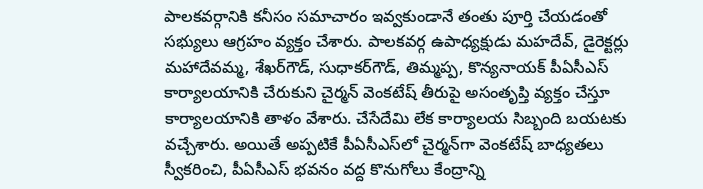పాలకవర్గానికి కనీసం సమాచారం ఇవ్వకుండానే తంతు పూర్తి చేయడంతో సభ్యులు ఆగ్రహం వ్యక్తం చేశారు. పాలకవర్గ ఉపాధ్యక్షుడు మహదేవ్‌, డైరెక్టర్లు మహాదేవమ్మ, శేఖర్‌గౌడ్‌, సుధాకర్‌గౌడ్‌, తిమ్మప్ప, కొన్యనాయక్‌ పీఏసీఎస్‌ కార్యాలయానికి చేరుకుని చైర్మన్‌ వెంకటేష్‌ తీరుపై అసంతృప్తి వ్యక్తం చేస్తూ కార్యాలయానికి తాళం వేశారు. చేసేదేమి లేక కార్యాలయ సిబ్బంది బయటకు వచ్చేశారు. అయితే అప్పటికే పీఏసీఎస్‌లో చైర్మన్‌గా వెంకటేష్‌ బాధ్యతలు స్వీకరించి, పీఏసీఎస్‌ భవనం వద్ద కొనుగోలు కేంద్రాన్ని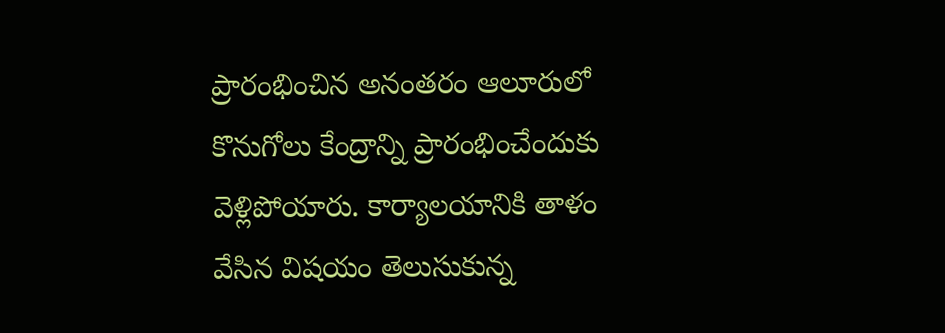ప్రారంభించిన అనంతరం ఆలూరులో కొనుగోలు కేంద్రాన్ని ప్రారంభించేందుకు వెళ్లిపోయారు. కార్యాలయానికి తాళం వేసిన విషయం తెలుసుకున్న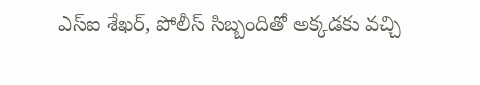ఎస్‌ఐ శేఖర్‌, పోలీస్‌ సిబ్బందితో అక్కడకు వచ్చి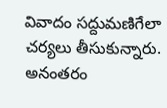వివాదం సద్దుమణిగేలా చర్యలు తీసుకున్నారు. అనంతరం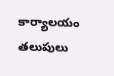కార్యాలయం తలుపులు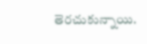తెరచుకున్నాయి.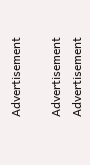Advertisement

Advertisement
Advertisement